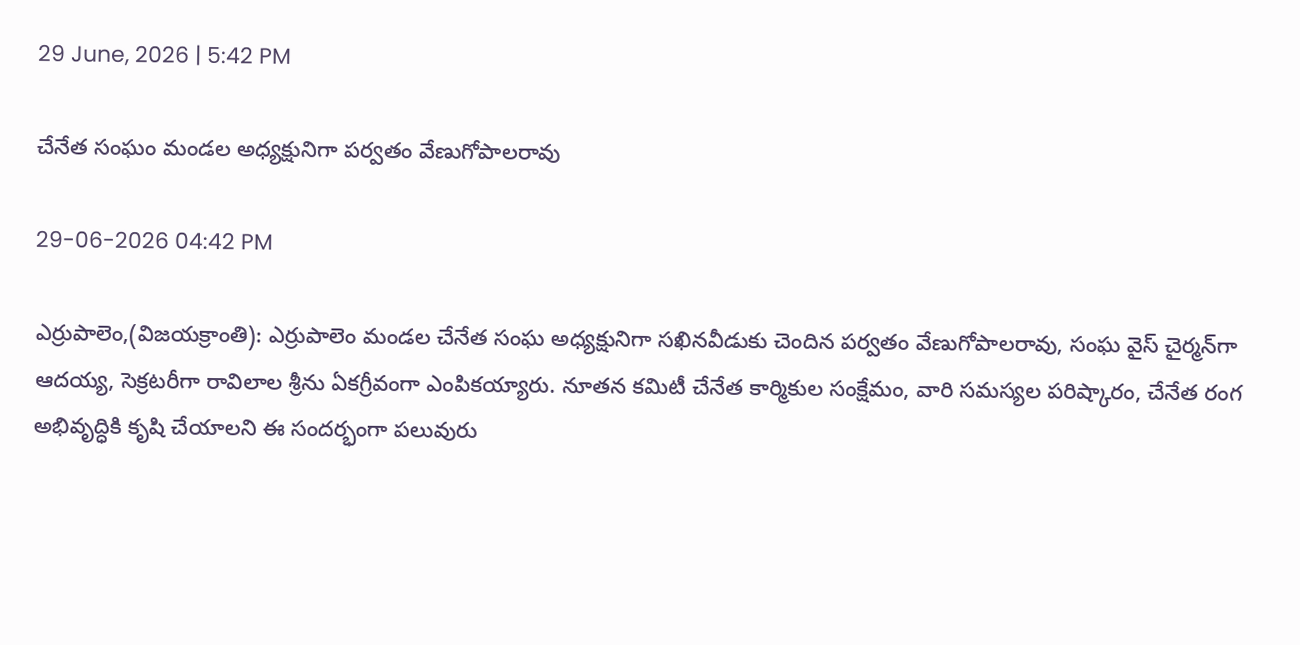29 June, 2026 | 5:42 PM

చేనేత సంఘం మండల అధ్యక్షునిగా పర్వతం వేణుగోపాలరావు

29-06-2026 04:42 PM

ఎర్రుపాలెం,(విజయక్రాంతి): ఎర్రుపాలెం మండల చేనేత సంఘ అధ్యక్షునిగా సఖినవీడుకు చెందిన పర్వతం వేణుగోపాలరావు, సంఘ వైస్ చైర్మన్‌గా ఆదయ్య, సెక్రటరీగా రావిలాల శ్రీను ఏకగ్రీవంగా ఎంపికయ్యారు. నూతన కమిటీ చేనేత కార్మికుల సంక్షేమం, వారి సమస్యల పరిష్కారం, చేనేత రంగ అభివృద్ధికి కృషి చేయాలని ఈ సందర్భంగా పలువురు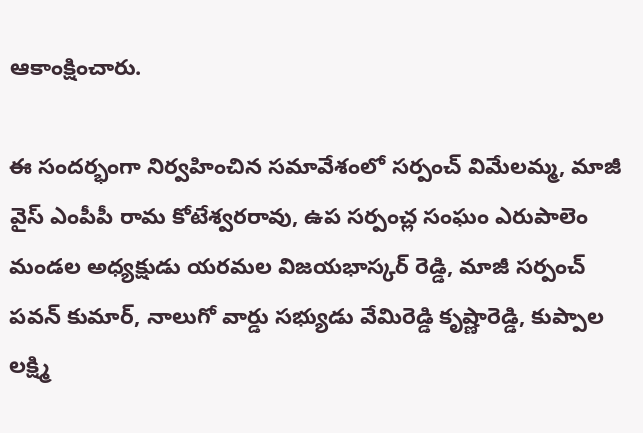ఆకాంక్షించారు.

ఈ సందర్భంగా నిర్వహించిన సమావేశంలో సర్పంచ్ విమేలమ్మ, మాజీ వైస్ ఎంపీపీ రామ కోటేశ్వరరావు, ఉప సర్పంచ్ల సంఘం ఎరుపాలెం మండల అధ్యక్షుడు యరమల విజయభాస్కర్ రెడ్డి, మాజీ సర్పంచ్ పవన్ కుమార్, నాలుగో వార్డు సభ్యుడు వేమిరెడ్డి కృష్ణారెడ్డి, కుప్పాల లక్ష్మి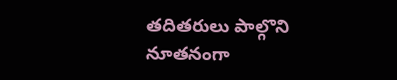తదితరులు పాల్గొని నూతనంగా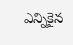ఎన్నికైన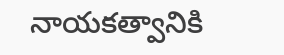నాయకత్వానికి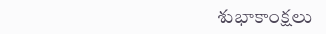శుభాకాంక్షలు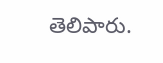తెలిపారు.